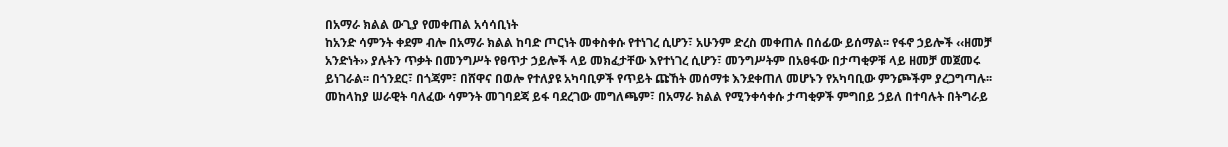በአማራ ክልል ውጊያ የመቀጠል አሳሳቢነት
ከአንድ ሳምንት ቀደም ብሎ በአማራ ክልል ከባድ ጦርነት መቀስቀሱ የተነገረ ሲሆን፣ አሁንም ድረስ መቀጠሉ በሰፊው ይሰማል፡፡ የፋኖ ኃይሎች ‹‹ዘመቻ አንድነት›› ያሉትን ጥቃት በመንግሥት የፀጥታ ኃይሎች ላይ መክፈታቸው እየተነገረ ሲሆን፣ መንግሥትም በአፀፋው በታጣቂዎቹ ላይ ዘመቻ መጀመሩ ይነገራል፡፡ በጎንደር፣ በጎጃም፣ በሸዋና በወሎ የተለያዩ አካባቢዎች የጥይት ጩኸት መሰማቱ እንደቀጠለ መሆኑን የአካባቢው ምንጮችም ያረጋግጣሉ፡፡
መከላከያ ሠራዊት ባለፈው ሳምንት መገባደጃ ይፋ ባደረገው መግለጫም፣ በአማራ ክልል የሚንቀሳቀሱ ታጣቂዎች ምግበይ ኃይለ በተባሉት በትግራይ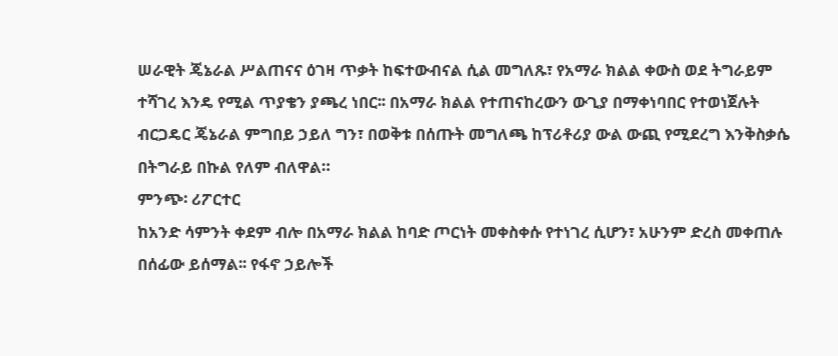ሠራዊት ጄኔራል ሥልጠናና ዕገዛ ጥቃት ከፍተውብናል ሲል መግለጹ፣ የአማራ ክልል ቀውስ ወደ ትግራይም ተሻገረ እንዴ የሚል ጥያቄን ያጫረ ነበር፡፡ በአማራ ክልል የተጠናከረውን ውጊያ በማቀነባበር የተወነጀሉት ብርጋዴር ጄኔራል ምግበይ ኃይለ ግን፣ በወቅቱ በሰጡት መግለጫ ከፕሪቶሪያ ውል ውጪ የሚደረግ እንቅስቃሴ በትግራይ በኩል የለም ብለዋል።
ምንጭ፡ ሪፖርተር
ከአንድ ሳምንት ቀደም ብሎ በአማራ ክልል ከባድ ጦርነት መቀስቀሱ የተነገረ ሲሆን፣ አሁንም ድረስ መቀጠሉ በሰፊው ይሰማል፡፡ የፋኖ ኃይሎች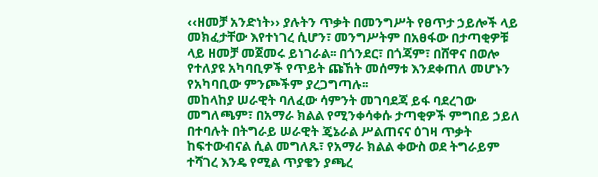‹‹ዘመቻ አንድነት›› ያሉትን ጥቃት በመንግሥት የፀጥታ ኃይሎች ላይ መክፈታቸው እየተነገረ ሲሆን፣ መንግሥትም በአፀፋው በታጣቂዎቹ ላይ ዘመቻ መጀመሩ ይነገራል፡፡ በጎንደር፣ በጎጃም፣ በሸዋና በወሎ የተለያዩ አካባቢዎች የጥይት ጩኸት መሰማቱ እንደቀጠለ መሆኑን የአካባቢው ምንጮችም ያረጋግጣሉ፡፡
መከላከያ ሠራዊት ባለፈው ሳምንት መገባደጃ ይፋ ባደረገው መግለጫም፣ በአማራ ክልል የሚንቀሳቀሱ ታጣቂዎች ምግበይ ኃይለ በተባሉት በትግራይ ሠራዊት ጄኔራል ሥልጠናና ዕገዛ ጥቃት ከፍተውብናል ሲል መግለጹ፣ የአማራ ክልል ቀውስ ወደ ትግራይም ተሻገረ እንዴ የሚል ጥያቄን ያጫረ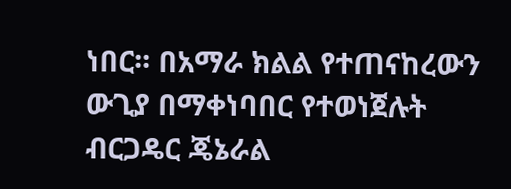ነበር፡፡ በአማራ ክልል የተጠናከረውን ውጊያ በማቀነባበር የተወነጀሉት ብርጋዴር ጄኔራል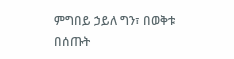ምግበይ ኃይለ ግን፣ በወቅቱ በሰጡት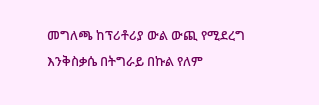መግለጫ ከፕሪቶሪያ ውል ውጪ የሚደረግ እንቅስቃሴ በትግራይ በኩል የለም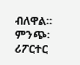ብለዋል።
ምንጭ፡ ሪፖርተር